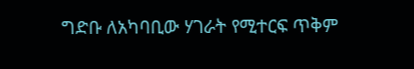ግድቡ ለአካባቢው ሃገራት የሚተርፍ ጥቅም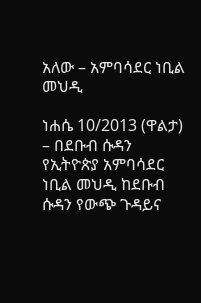አለው – አምባሳደር ነቢል መህዲ

ነሐሴ 10/2013 (ዋልታ) – በደቡብ ሱዳን የኢትዮጵያ አምባሳደር ነቢል መህዲ ከደቡብ ሱዳን የውጭ ጉዳይና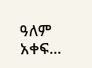ዓለም አቀፍ…